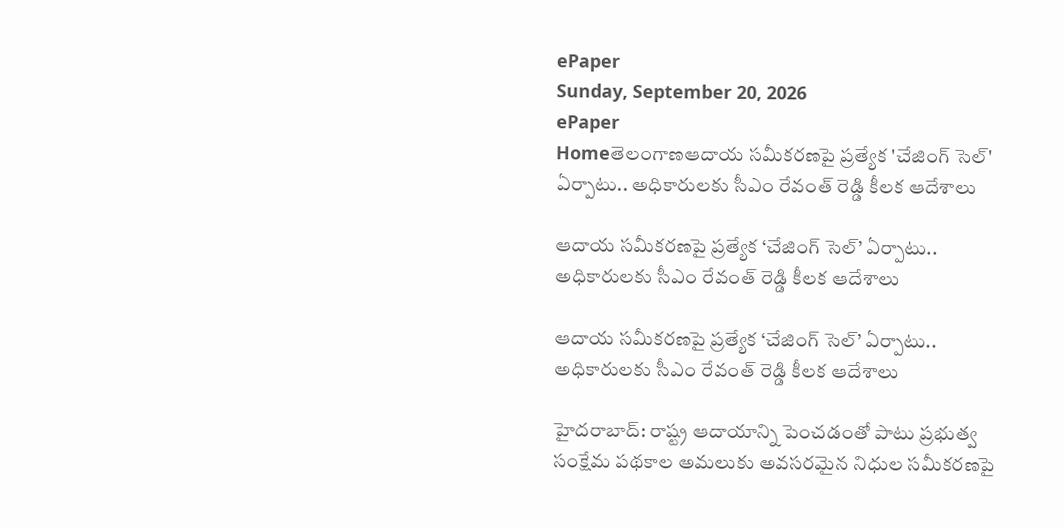ePaper
Sunday, September 20, 2026
ePaper
Homeతెలంగాణఆదాయ సమీకరణపై ప్రత్యేక 'చేజింగ్ సెల్' ఏర్పాటు.. అధికారులకు సీఎం రేవంత్ రెడ్డి కీలక ఆదేశాలు

ఆదాయ సమీకరణపై ప్రత్యేక ‘చేజింగ్ సెల్’ ఏర్పాటు.. అధికారులకు సీఎం రేవంత్ రెడ్డి కీలక ఆదేశాలు

ఆదాయ సమీకరణపై ప్రత్యేక ‘చేజింగ్ సెల్’ ఏర్పాటు.. అధికారులకు సీఎం రేవంత్ రెడ్డి కీలక ఆదేశాలు

హైదరాబాద్: రాష్ట్ర ఆదాయాన్ని పెంచడంతో పాటు ప్రభుత్వ సంక్షేమ పథకాల అమలుకు అవసరమైన నిధుల సమీకరణపై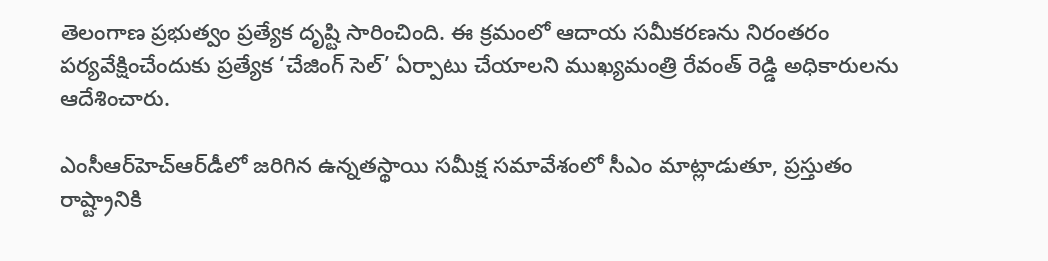తెలంగాణ ప్రభుత్వం ప్రత్యేక దృష్టి సారించింది. ఈ క్రమంలో ఆదాయ సమీకరణను నిరంతరం పర్యవేక్షించేందుకు ప్రత్యేక ‘చేజింగ్ సెల్’ ఏర్పాటు చేయాలని ముఖ్యమంత్రి రేవంత్ రెడ్డి అధికారులను ఆదేశించారు.

ఎంసీఆర్‌హెచ్‌ఆర్‌డీలో జరిగిన ఉన్నతస్థాయి సమీక్ష సమావేశంలో సీఎం మాట్లాడుతూ, ప్రస్తుతం రాష్ట్రానికి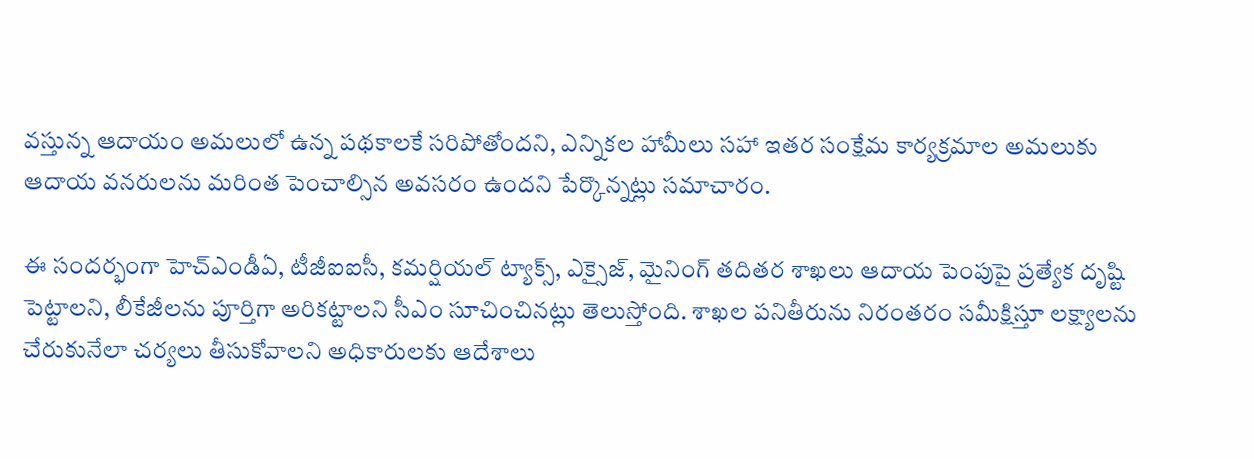వస్తున్న ఆదాయం అమలులో ఉన్న పథకాలకే సరిపోతోందని, ఎన్నికల హామీలు సహా ఇతర సంక్షేమ కార్యక్రమాల అమలుకు ఆదాయ వనరులను మరింత పెంచాల్సిన అవసరం ఉందని పేర్కొన్నట్లు సమాచారం.

ఈ సందర్భంగా హెచ్‌ఎండీఏ, టీజీఐఐసీ, కమర్షియల్ ట్యాక్స్, ఎక్సైజ్, మైనింగ్ తదితర శాఖలు ఆదాయ పెంపుపై ప్రత్యేక దృష్టి పెట్టాలని, లీకేజీలను పూర్తిగా అరికట్టాలని సీఎం సూచించినట్లు తెలుస్తోంది. శాఖల పనితీరును నిరంతరం సమీక్షిస్తూ లక్ష్యాలను చేరుకునేలా చర్యలు తీసుకోవాలని అధికారులకు ఆదేశాలు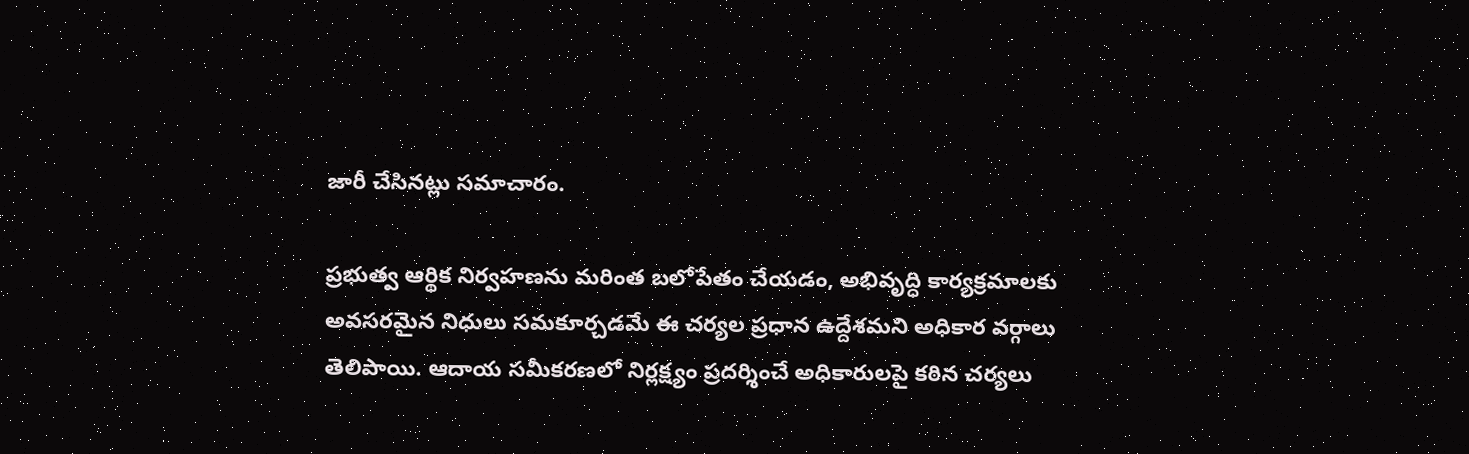జారీ చేసినట్లు సమాచారం.

ప్రభుత్వ ఆర్థిక నిర్వహణను మరింత బలోపేతం చేయడం, అభివృద్ధి కార్యక్రమాలకు అవసరమైన నిధులు సమకూర్చడమే ఈ చర్యల ప్రధాన ఉద్దేశమని అధికార వర్గాలు తెలిపాయి. ఆదాయ సమీకరణలో నిర్లక్ష్యం ప్రదర్శించే అధికారులపై కఠిన చర్యలు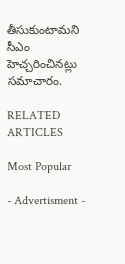తీసుకుంటామని సీఎం హెచ్చరించినట్లు సమాచారం.

RELATED ARTICLES

Most Popular

- Advertisment -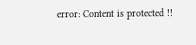error: Content is protected !!